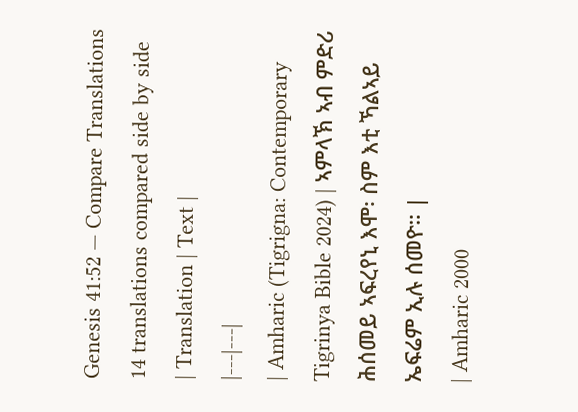Genesis 41:52 — Compare Translations
14 translations compared side by side
| Translation | Text |
|---|---|
| Amharic (Tigrigna: Contemporary Tigrinya Bible 2024) | ኣምላኽ ኣብ ምድሪ ሕሰመይ ኣፍረየኒ እሞ፡ ስም እቲ ኻልኣይ ኤፍሬም ኢሉ ሰመዮ። |
| Amharic 2000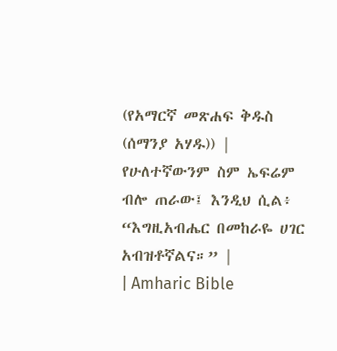(የአማርኛ መጽሐፍ ቅዱስ (ሰማንያ አሃዱ)) | የሁለተኛውንም ስም ኤፍሬም ብሎ ጠራው፤ እንዲህ ሲል፥ “እግዚአብሔር በመከራዬ ሀገር አብዝቶኛልና።” |
| Amharic Bible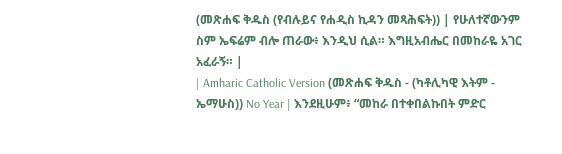(መጽሐፍ ቅዱስ (የብሉይና የሐዲስ ኪዳን መጻሕፍት)) | የሁለተኛውንም ስም ኤፍሬም ብሎ ጠራው፥ እንዲህ ሲል። እግዚአብሔር በመከራዬ አገር አፈራኝ። |
| Amharic Catholic Version (መጽሐፍ ቅዱስ - (ካቶሊካዊ እትም - ኤማሁስ)) No Year | እንደዚሁም፥ “መከራ በተቀበልኩበት ምድር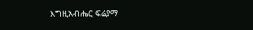እግዚአብሔር ፍሬያማ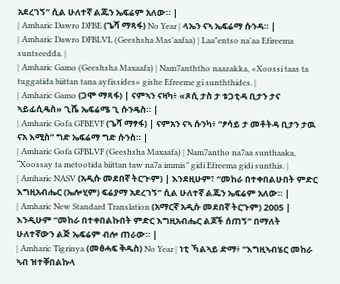አደረገኝ” ሲል ሁለተኛ ልጁን ኤፍሬም አለው። |
| Amharic Dawro DFBE (ጌሻ ማጻፋ) No Year | ላኤን ናኣ ኤፍሬማ ሱንዳ። |
| Amharic Dawro DFBLVL (Geeshsha Mas'aafaa) | Laa"entso na'aa Efireema suntseedda. |
| Amharic Gamo (Geeshsha Maxaafa) | Nam7anththo naazakka, «Xoossi taas ta tuggatida biittan tana ayfissides» gishe Efreeme gi sunththides. |
| Amharic Gamo (ጋሞ ማጻፋ) | ናምኣን ናዛካ፥ «ጾሲ ታስ ታ ቱጋቲዳ ቢታን ታና ኣይፊሲዴስ» ጊሼ ኤፍሬሜ ጊ ሱንዴስ። |
| Amharic Gofa GFBEVF (ጌሻ ማፃፋ) | ናምአን ናኣ ሱንካ፥ “ፆሳይ ታ መቶትዳ ቢታን ታዉ ናአ እሚስ” ግድ ኤፍሬማ ግድ ሱንስ። |
| Amharic Gofa GFBLVF (Geeshsha Maxaafa) | Nam7antho na7aa sunthaaka, “Xoossay ta metootida biittan taw na7a immis” gidi Efreema gidi sunthis. |
| Amharic NASV (አዲሱ መደበኛ ትርጒም) | እንደዚሁም፣ “መከራ በተቀበልሁበት ምድር እግዚአብሔር (ኤሎሂም) ፍሬያማ አደረገኝ” ሲል ሁለተኛ ልጁን ኤፍሬም አለው። |
| Amharic New Standard Translation (አማርኛ አዲሱ መደበኛ ትርጉም) 2005 | እንዲሁም “መከራ በተቀበልኩበት ምድር እግዚአብሔር ልጆች ሰጠኝ” በማለት ሁለተኛውን ልጅ ኤፍሬም ብሎ ጠራው። |
| Amharic Tigrinya (መፅሓፍ ቅዱስ) No Year | ነቲ ኻልኣይ ድማ፥ “እግዚኣብሄር መከራ ኣብ ዝተቐበልኩላ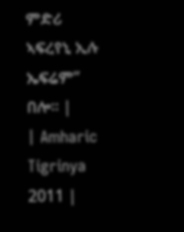ምድሪ ኣፍረየኒ ኢሉ ኤፍሬም” በሎ። |
| Amharic Tigrinya 2011 |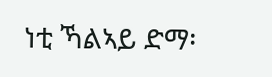ነቲ ኻልኣይ ድማ፡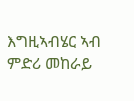እግዚኣብሄር ኣብ ምድሪ መከራይ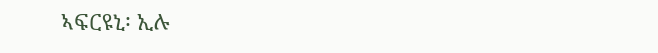ኣፍርዩኒ፡ ኢሉ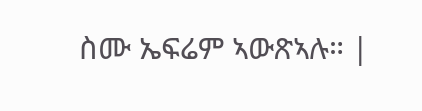ስሙ ኤፍሬም ኣውጽኣሉ። |